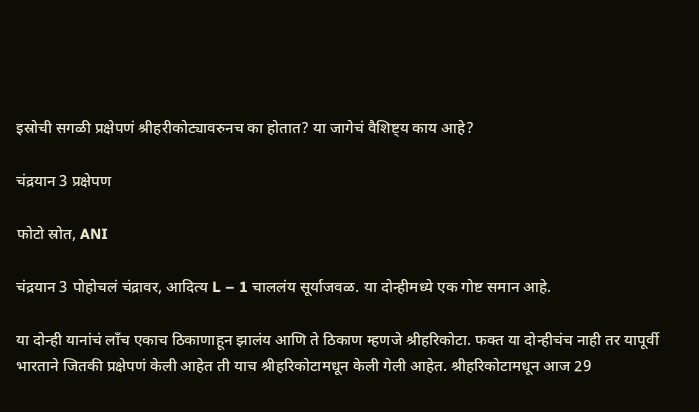इस्रोची सगळी प्रक्षेपणं श्रीहरीकोट्यावरुनच का होतात? या जागेचं वैशिष्ट्य काय आहे?

चंद्रयान 3 प्रक्षेपण

फोटो स्रोत, ANI

चंद्रयान 3 पोहोचलं चंद्रावर, आदित्य L – 1 चाललंय सूर्याजवळ. या दोन्हीमध्ये एक गोष्ट समान आहे.

या दोन्ही यानांचं लाँच एकाच ठिकाणाहून झालंय आणि ते ठिकाण म्हणजे श्रीहरिकोटा. फक्त या दोन्हीचंच नाही तर यापूर्वी भारताने जितकी प्रक्षेपणं केली आहेत ती याच श्रीहरिकोटामधून केली गेली आहेत. श्रीहरिकोटामधून आज 29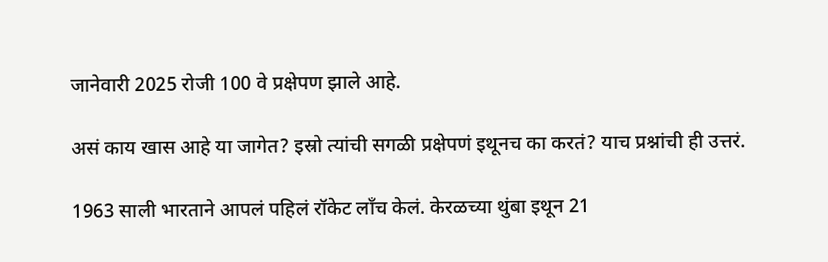जानेवारी 2025 रोजी 100 वे प्रक्षेपण झाले आहे.

असं काय खास आहे या जागेत? इस्रो त्यांची सगळी प्रक्षेपणं इथूनच का करतं? याच प्रश्नांची ही उत्तरं.

1963 साली भारताने आपलं पहिलं रॉकेट लाँच केलं. केरळच्या थुंबा इथून 21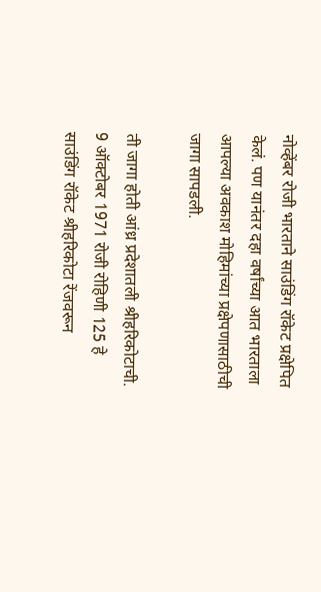नोव्हेंबर रोजी भारताने साउंडिंग रॉकेट प्रक्षेपित केलं. पण यानंतर दहा वर्षांच्या आत भारताला आपल्या अवकाश मोहिमांच्या प्रक्षेपणासाठीची जागा सापडली.

ती जागा होती आंध्र प्रदेशातली श्रीहरिकोटाची. 9 ऑक्टोबर 1971 रोजी रोहिणी 125 हे साउंडिंग रॉकेट श्रीहरिकोटा रेंजवरून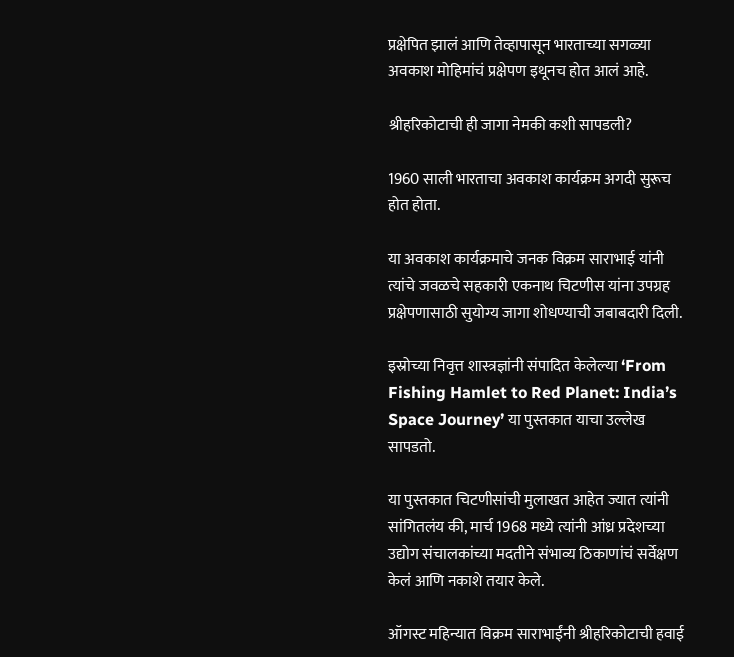प्रक्षेपित झालं आणि तेव्हापासून भारताच्या सगळ्या अवकाश मोहिमांचं प्रक्षेपण इथूनच होत आलं आहे.

श्रीहरिकोटाची ही जागा नेमकी कशी सापडली?

1960 साली भारताचा अवकाश कार्यक्रम अगदी सुरूच होत होता.

या अवकाश कार्यक्रमाचे जनक विक्रम साराभाई यांनी त्यांचे जवळचे सहकारी एकनाथ चिटणीस यांना उपग्रह प्रक्षेपणासाठी सुयोग्य जागा शोधण्याची जबाबदारी दिली.

इस्रोच्या निवृत्त शास्त्रज्ञांनी संपादित केलेल्या ‘From Fishing Hamlet to Red Planet: India’s Space Journey’ या पुस्तकात याचा उल्लेख सापडतो.

या पुस्तकात चिटणीसांची मुलाखत आहेत ज्यात त्यांनी सांगितलंय की, मार्च 1968 मध्ये त्यांनी आंध्र प्रदेशच्या उद्योग संचालकांच्या मदतीने संभाव्य ठिकाणांचं सर्वेक्षण केलं आणि नकाशे तयार केले.

ऑगस्ट महिन्यात विक्रम साराभाईंनी श्रीहरिकोटाची हवाई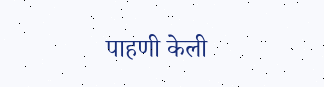पाहणी केली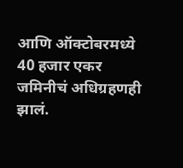आणि ऑक्टोबरमध्ये 40 हजार एकर जमिनीचं अधिग्रहणही झालं.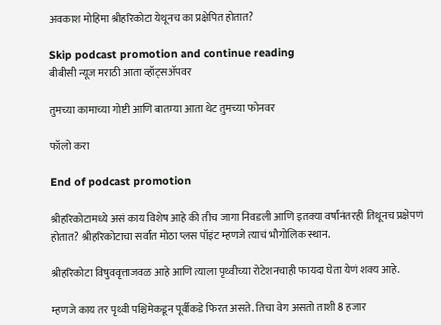अवकाश मोहिमा श्रीहरिकोटा येथूनच का प्रक्षेपित होतात?

Skip podcast promotion and continue reading
बीबीसी न्यूज मराठी आता व्हॉट्सॲपवर

तुमच्या कामाच्या गोष्टी आणि बातम्या आता थेट तुमच्या फोनवर

फॉलो करा

End of podcast promotion

श्रीहरिकोटामध्ये असं काय विशेष आहे की तीच जागा निवडली आणि इतक्या वर्षांनंतरही तिथूनच प्रक्षेपणं होतात? श्रीहरिकोटाचा सर्वांत मोठा प्लस पॉइंट म्हणजे त्याचं भौगोलिक स्थान.

श्रीहरिकोटा विषुववृत्ताजवळ आहे आणि त्याला पृथ्वीच्या रोटेशनचाही फायदा घेता येणं शक्य आहे.

म्हणजे काय तर पृथ्वी पश्चिमेकडून पूर्वीकडे फिरत असते. तिचा वेग असतो ताशी 8 हजार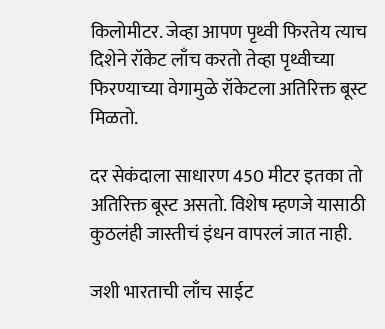किलोमीटर. जेव्हा आपण पृथ्वी फिरतेय त्याच दिशेने रॉकेट लाँच करतो तेव्हा पृथ्वीच्या फिरण्याच्या वेगामुळे रॉकेटला अतिरिक्त बूस्ट मिळतो.

दर सेकंदाला साधारण 450 मीटर इतका तो अतिरिक्त बूस्ट असतो. विशेष म्हणजे यासाठी कुठलंही जास्तीचं इंधन वापरलं जात नाही.

जशी भारताची लाँच साईट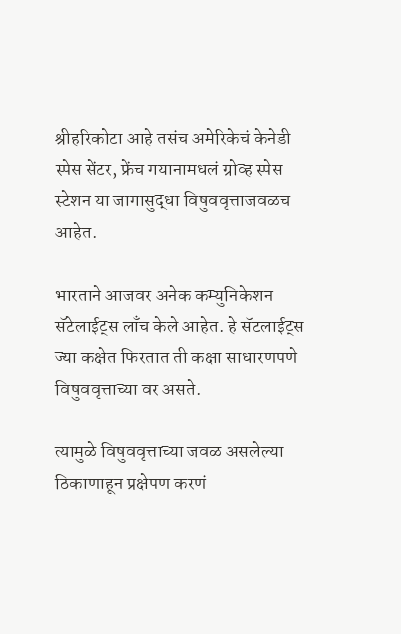श्रीहरिकोटा आहे तसंच अमेरिकेचं केनेडी स्पेस सेंटर, फ्रेंच गयानामधलं ग्रोव्ह स्पेस स्टेशन या जागासुद्धा विषुववृत्ताजवळच आहेत.

भारताने आजवर अनेक कम्युनिकेशन सॅटेलाईट्स लाँच केले आहेत. हे सॅटलाईट्स ज्या कक्षेत फिरतात ती कक्षा साधारणपणे विषुववृत्ताच्या वर असते.

त्यामुळे विषुववृत्ताच्या जवळ असलेल्या ठिकाणाहून प्रक्षेपण करणं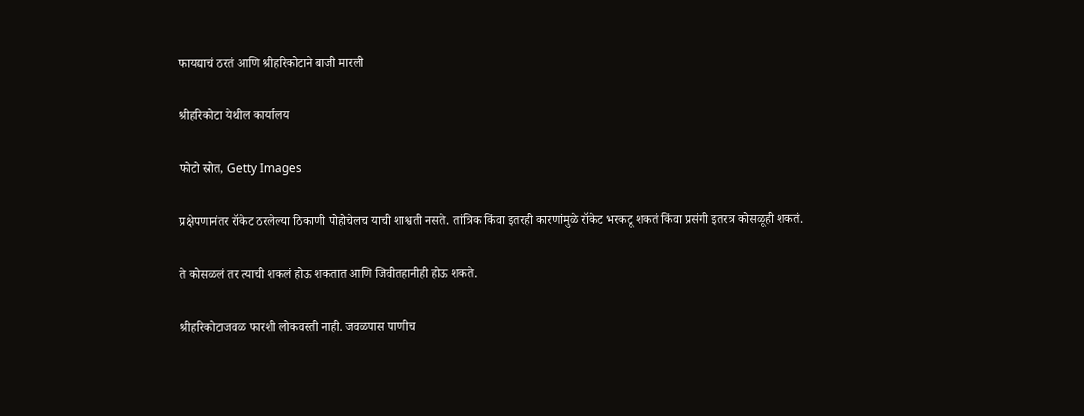फायद्याचं ठरतं आणि श्रीहरिकोटाने बाजी मारली

श्रीहरिकोटा येथील कार्यालय

फोटो स्रोत, Getty Images

प्रक्षेपणानंतर रॉकेट ठरलेल्या ठिकाणी पोहोचेलच याची शाश्वती नसते. तांत्रिक किंवा इतरही कारणांमुळे रॉकेट भरकटू शकतं किंवा प्रसंगी इतरत्र कोसळूही शकतं.

ते कोसळलं तर त्याची शकलं होऊ शकतात आणि जिवीतहानीही होऊ शकते.

श्रीहरिकोटाजवळ फारशी लोकवस्ती नाही. जवळपास पाणीच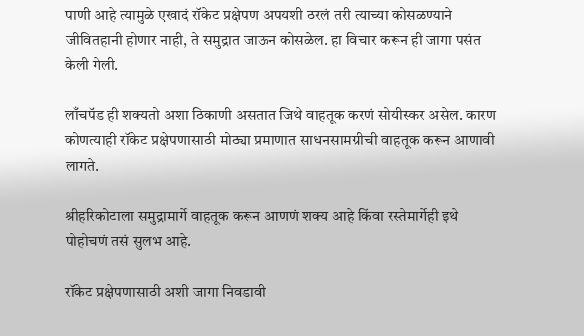पाणी आहे त्यामुळे एखादं रॉकेट प्रक्षेपण अपयशी ठरलं तरी त्याच्या कोसळण्याने जीवितहानी होणार नाही, ते समुद्रात जाऊन कोसळेल. हा विचार करून ही जागा पसंत केली गेली.

लाँचपॅड ही शक्यतो अशा ठिकाणी असतात जिथे वाहतूक करणं सोयीस्कर असेल. कारण कोणत्याही रॉकेट प्रक्षेपणासाठी मोठ्या प्रमाणात साधनसामग्रीची वाहतूक करून आणावी लागते.

श्रीहरिकोटाला समुद्रामार्गे वाहतूक करून आणणं शक्य आहे किंवा रस्तेमार्गेही इथे पोहोचणं तसं सुलभ आहे.

रॉकेट प्रक्षेपणासाठी अशी जागा निवडावी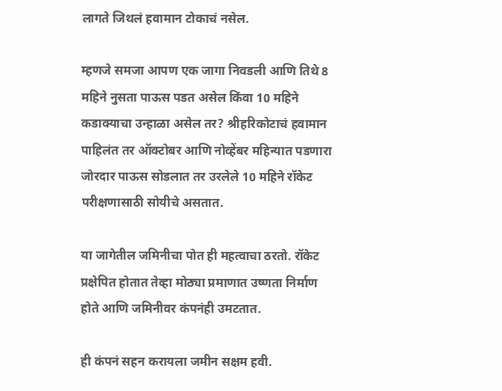लागते जिथलं हवामान टोकाचं नसेल.

म्हणजे समजा आपण एक जागा निवडली आणि तिथे 8 महिने नुसता पाऊस पडत असेल किंवा 10 महिने कडाक्याचा उन्हाळा असेल तर? श्रीहरिकोटाचं हवामान पाहिलंत तर ऑक्टोबर आणि नोव्हेंबर महिन्यात पडणारा जोरदार पाऊस सोडलात तर उरलेले 10 महिने रॉकेट परीक्षणासाठी सोयीचे असतात.

या जागेतील जमिनीचा पोत ही महत्वाचा ठरतो. रॉकेट प्रक्षेपित होतात तेव्हा मोठ्या प्रमाणात उष्णता निर्माण होते आणि जमिनीवर कंपनंही उमटतात.

ही कंपनं सहन करायला जमीन सक्षम हवी.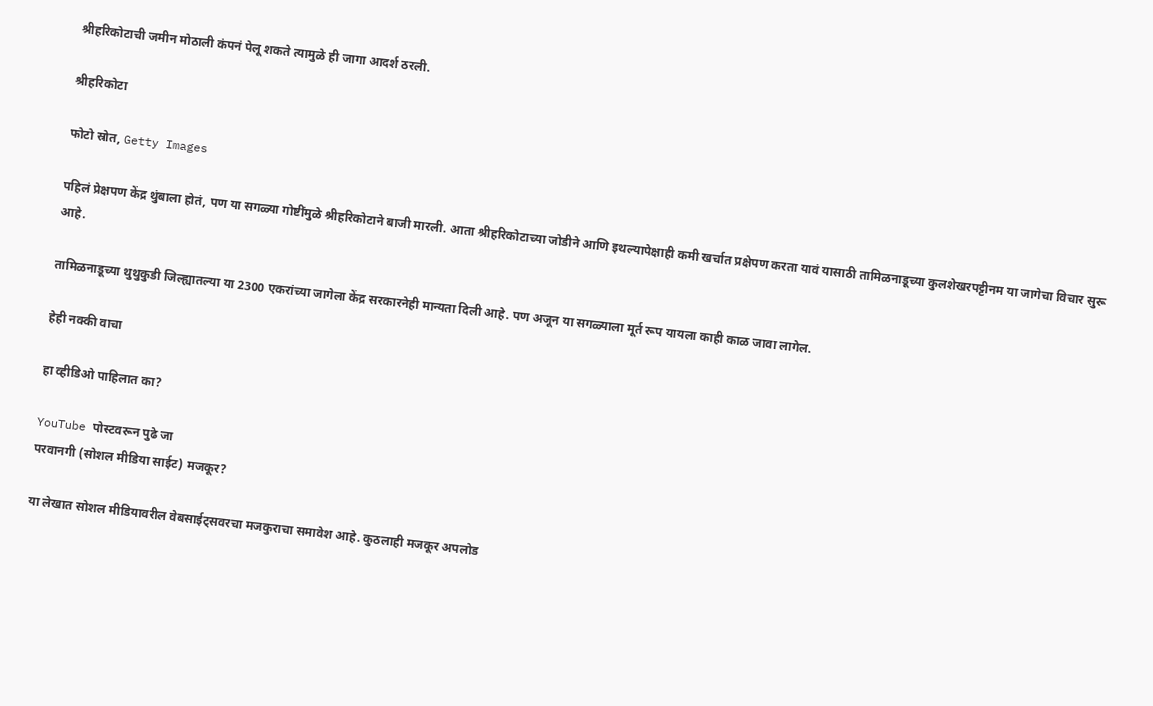श्रीहरिकोटाची जमीन मोठाली कंपनं पेलू शकते त्यामुळे ही जागा आदर्श ठरली.

श्रीहरिकोटा

फोटो स्रोत, Getty Images

पहिलं प्रेक्षपण केंद्र थुंबाला होतं, पण या सगळ्या गोष्टींमुळे श्रीहरिकोटाने बाजी मारली. आता श्रीहरिकोटाच्या जोडीने आणि इथल्यापेक्षाही कमी खर्चात प्रक्षेपण करता यावं यासाठी तामिळनाडूच्या कुलशेखरपट्टीनम या जागेचा विचार सुरू आहे.

तामिळनाडूच्या थुथुकुडी जिल्ह्यातल्या या 2300 एकरांच्या जागेला केंद्र सरकारनेही मान्यता दिली आहे. पण अजून या सगळ्याला मूर्त रूप यायला काही काळ जावा लागेल.

हेही नक्की वाचा

हा व्हीडिओ पाहिलात का?

YouTube पोस्टवरून पुढे जा
परवानगी (सोशल मीडिया साईट) मजकूर?

या लेखात सोशल मीडियावरील वेबसाईट्सवरचा मजकुराचा समावेश आहे. कुठलाही मजकूर अपलोड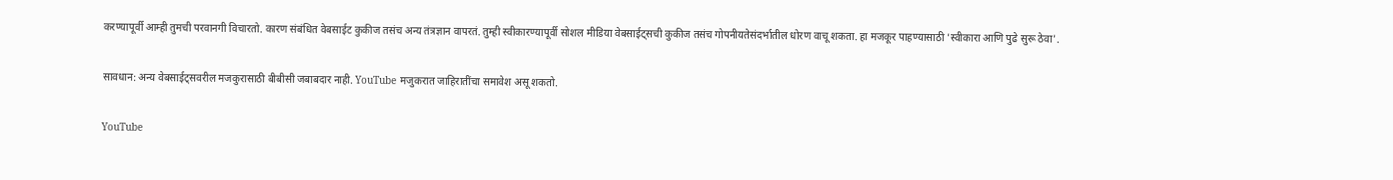करण्यापूर्वी आम्ही तुमची परवानगी विचारतो. कारण संबंधित वेबसाईट कुकीज तसंच अन्य तंत्रज्ञान वापरतं. तुम्ही स्वीकारण्यापूर्वी सोशल मीडिया वेबसाईट्सची कुकीज तसंच गोपनीयतेसंदर्भातील धोरण वाचू शकता. हा मजकूर पाहण्यासाठी 'स्वीकारा आणि पुढे सुरू ठेवा'.

सावधान: अन्य वेबसाईट्सवरील मजकुरासाठी बीबीसी जबाबदार नाही. YouTube मजुकरात जाहिरातींचा समावेश असू शकतो.

YouTube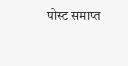पोस्ट समाप्त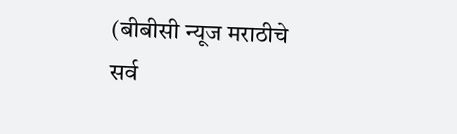(बीबीसी न्यूज मराठीचे सर्व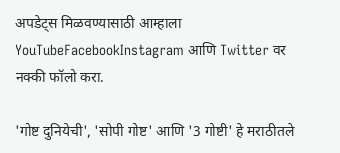अपडेट्स मिळवण्यासाठी आम्हाला YouTubeFacebookInstagram आणि Twitter वर नक्की फॉलो करा.

'गोष्ट दुनियेची', 'सोपी गोष्ट' आणि '3 गोष्टी' हे मराठीतले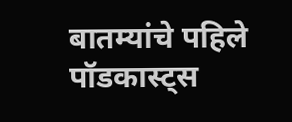बातम्यांचे पहिले पॉडकास्ट्स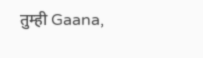तुम्ही Gaana,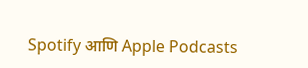Spotify आणि Apple Podcasts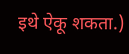इथे ऐकू शकता.)